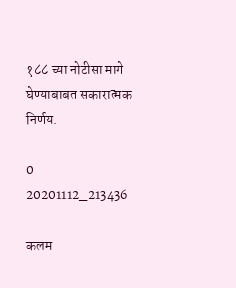१८८ च्या नोटीसा मागे घेण्याबाबत सकारात्मक निर्णय.

0
20201112_213436

कलम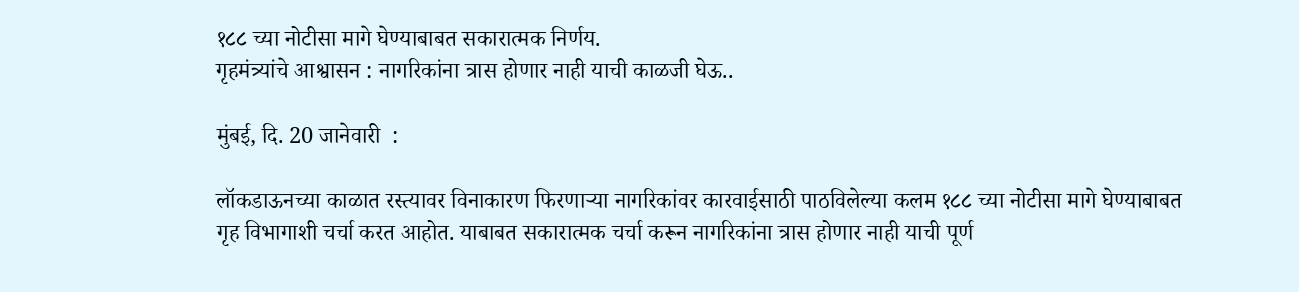१८८ च्या नोटीसा मागे घेण्याबाबत सकारात्मक निर्णय.
गृहमंत्र्यांचे आश्वासन : नागरिकांना त्रास होणार नाही याची काळजी घेऊ..

मुंबई, दि. 20 जानेवारी  :

लॉकडाऊनच्या काळात रस्त्यावर विनाकारण फिरणाऱ्या नागरिकांवर कारवाईसाठी पाठविलेल्या कलम १८८ च्या नोटीसा मागे घेण्याबाबत गृह विभागाशी चर्चा करत आहोत. याबाबत सकारात्मक चर्चा करून नागरिकांना त्रास होणार नाही याची पूर्ण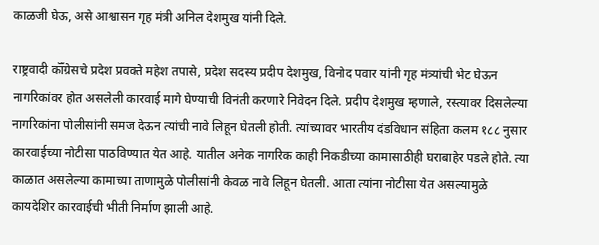काळजी घेऊ, असे आश्वासन गृह मंत्री अनिल देशमुख यांनी दिले.

राष्ट्रवादी कॉँग्रेसचे प्रदेश प्रवक्ते महेश तपासे, प्रदेश सदस्य प्रदीप देशमुख, विनोद पवार यांनी गृह मंत्र्यांची भेट घेऊन नागरिकांवर होत असलेली कारवाई मागे घेण्याची विनंती करणारे निवेदन दिले. प्रदीप देशमुख म्हणाले, रस्त्यावर दिसलेल्या नागरिकांना पोलीसांनी समज देऊन त्यांची नावे लिहून घेतली होती. त्यांच्यावर भारतीय दंडविधान संहिता कलम १८८ नुसार कारवाईच्या नोटीसा पाठविण्यात येत आहे. यातील अनेक नागरिक काही निकडीच्या कामासाठीही घराबाहेर पडले होते. त्या काळात असलेल्या कामाच्या ताणामुळे पोलीसांनी केवळ नावे लिहून घेतली. आता त्यांना नोटीसा येत असल्यामुळे कायदेशिर कारवाईची भीती निर्माण झाली आहे.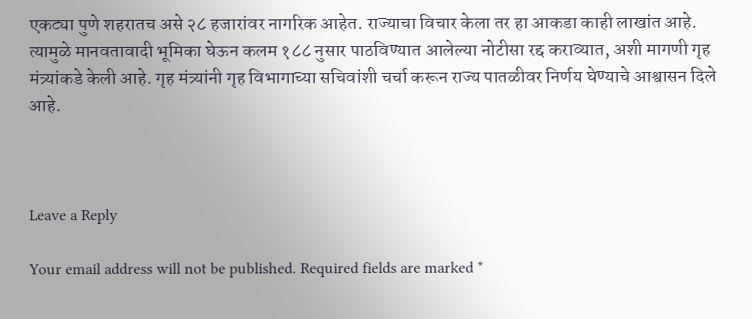एकट्या पुणे शहरातच असे २८ हजारांवर नागरिक आहेत. राज्याचा विचार केला तर हा आकडा काही लाखांत आहे. त्यामुळे मानवतावादी भूमिका घेऊन कलम १८८ नुसार पाठविण्यात आलेल्या नोटीसा रद्द कराव्यात, अशी मागणी गृह मंत्र्यांकडे केली आहे. गृह मंत्र्यांनी गृह विभागाच्या सचिवांशी चर्चा करून राज्य पातळीवर निर्णय घेण्याचे आश्वासन दिले आहे.



Leave a Reply

Your email address will not be published. Required fields are marked *